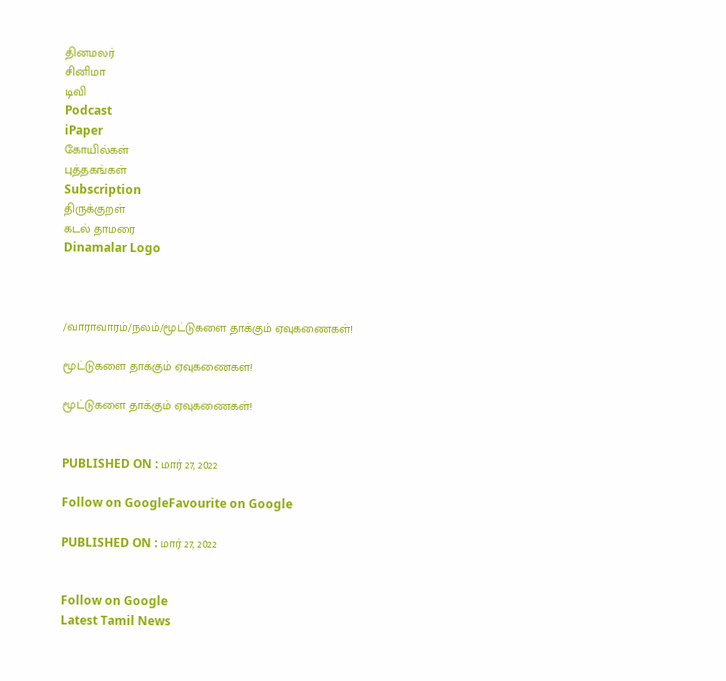தினமலர்
சினிமா
டிவி
Podcast
iPaper
கோயில்கள்
புத்தகங்கள்
Subscription
திருக்குறள்
கடல் தாமரை
Dinamalar Logo



/வாராவாரம்/நலம்/மூட்டுகளை தாக்கும் ஏவுகணைகள்!

மூட்டுகளை தாக்கும் ஏவுகணைகள்!

மூட்டுகளை தாக்கும் ஏவுகணைகள்!


PUBLISHED ON : மார் 27, 2022

Follow on GoogleFavourite on Google

PUBLISHED ON : மார் 27, 2022


Follow on Google
Latest Tamil News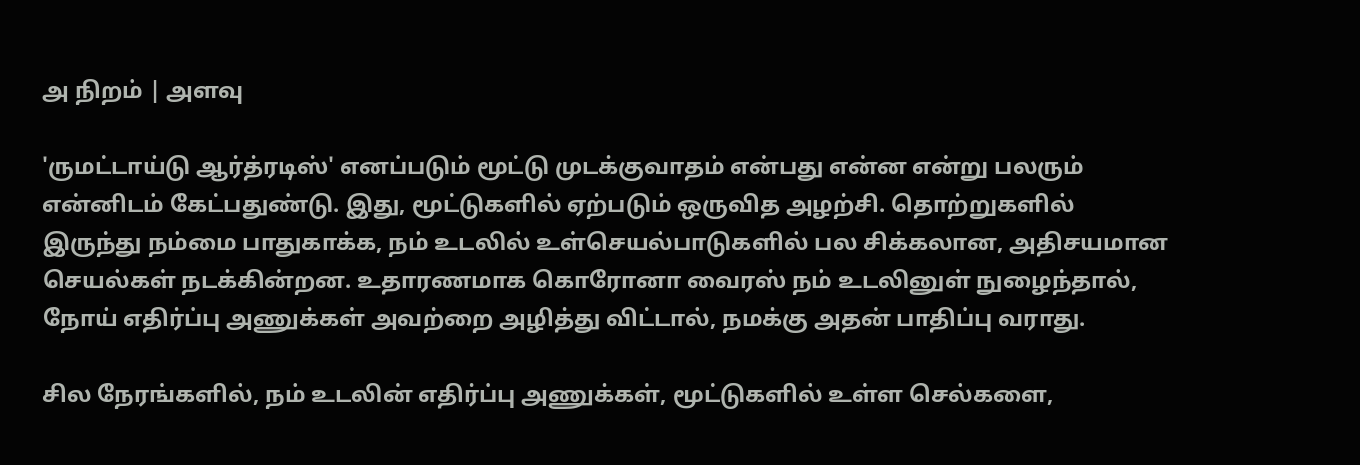அ நிறம் | அளவு

'ருமட்டாய்டு ஆர்த்ரடிஸ்' எனப்படும் மூட்டு முடக்குவாதம் என்பது என்ன என்று பலரும் என்னிடம் கேட்பதுண்டு. இது, மூட்டுகளில் ஏற்படும் ஒருவித அழற்சி. தொற்றுகளில் இருந்து நம்மை பாதுகாக்க, நம் உடலில் உள்செயல்பாடுகளில் பல சிக்கலான, அதிசயமான செயல்கள் நடக்கின்றன. உதாரணமாக கொரோனா வைரஸ் நம் உடலினுள் நுழைந்தால், நோய் எதிர்ப்பு அணுக்கள் அவற்றை அழித்து விட்டால், நமக்கு அதன் பாதிப்பு வராது.

சில நேரங்களில், நம் உடலின் எதிர்ப்பு அணுக்கள், மூட்டுகளில் உள்ள செல்களை,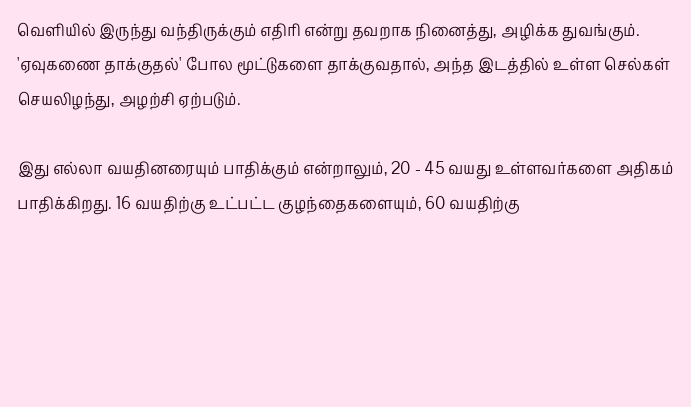வெளியில் இருந்து வந்திருக்கும் எதிரி என்று தவறாக நினைத்து, அழிக்க துவங்கும். 'ஏவுகணை தாக்குதல்' போல மூட்டுகளை தாக்குவதால், அந்த இடத்தில் உள்ள செல்கள் செயலிழந்து, அழற்சி ஏற்படும்.

இது எல்லா வயதினரையும் பாதிக்கும் என்றாலும், 20 - 45 வயது உள்ளவர்களை அதிகம் பாதிக்கிறது. 16 வயதிற்கு உட்பட்ட குழந்தைகளையும், 60 வயதிற்கு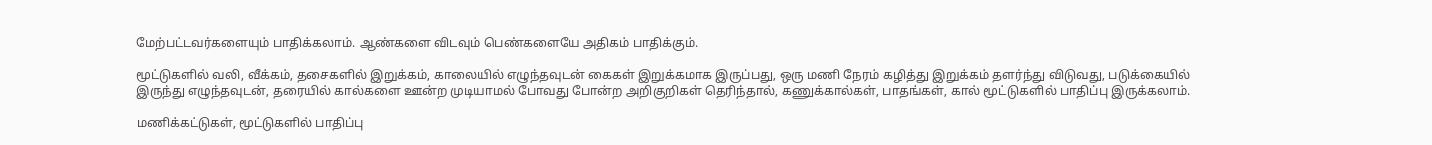மேற்பட்டவர்களையும் பாதிக்கலாம். ஆண்களை விடவும் பெண்களையே அதிகம் பாதிக்கும்.

மூட்டுகளில் வலி, வீக்கம், தசைகளில் இறுக்கம், காலையில் எழுந்தவுடன் கைகள் இறுக்கமாக இருப்பது, ஒரு மணி நேரம் கழித்து இறுக்கம் தளர்ந்து விடுவது, படுக்கையில் இருந்து எழுந்தவுடன், தரையில் கால்களை ஊன்ற முடியாமல் போவது போன்ற அறிகுறிகள் தெரிந்தால், கணுக்கால்கள், பாதங்கள், கால் மூட்டுகளில் பாதிப்பு இருக்கலாம்.

மணிக்கட்டுகள், மூட்டுகளில் பாதிப்பு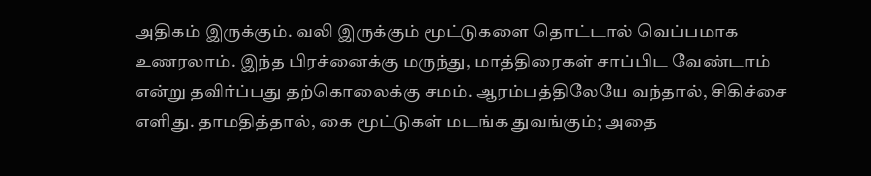அதிகம் இருக்கும். வலி இருக்கும் மூட்டுகளை தொட்டால் வெப்பமாக உணரலாம். இந்த பிரச்னைக்கு மருந்து, மாத்திரைகள் சாப்பிட வேண்டாம் என்று தவிர்ப்பது தற்கொலைக்கு சமம். ஆரம்பத்திலேயே வந்தால், சிகிச்சை எளிது. தாமதித்தால், கை மூட்டுகள் மடங்க துவங்கும்; அதை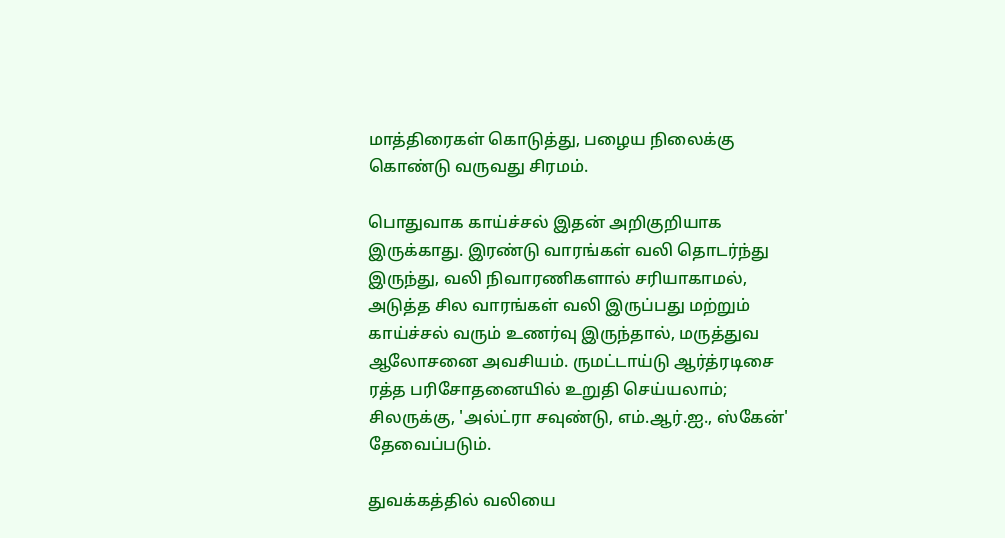மாத்திரைகள் கொடுத்து, பழைய நிலைக்கு கொண்டு வருவது சிரமம்.

பொதுவாக காய்ச்சல் இதன் அறிகுறியாக இருக்காது. இரண்டு வாரங்கள் வலி தொடர்ந்து இருந்து, வலி நிவாரணிகளால் சரியாகாமல், அடுத்த சில வாரங்கள் வலி இருப்பது மற்றும் காய்ச்சல் வரும் உணர்வு இருந்தால், மருத்துவ ஆலோசனை அவசியம். ருமட்டாய்டு ஆர்த்ரடிசை ரத்த பரிசோதனையில் உறுதி செய்யலாம்; சிலருக்கு, 'அல்ட்ரா சவுண்டு, எம்.ஆர்.ஐ., ஸ்கேன்' தேவைப்படும்.

துவக்கத்தில் வலியை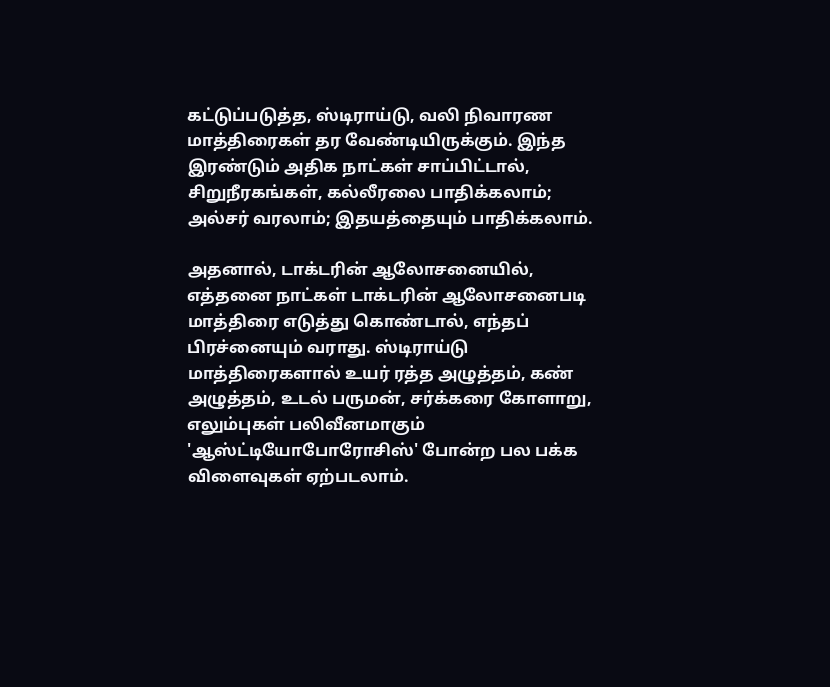கட்டுப்படுத்த, ஸ்டிராய்டு, வலி நிவாரண மாத்திரைகள் தர வேண்டியிருக்கும். இந்த இரண்டும் அதிக நாட்கள் சாப்பிட்டால், சிறுநீரகங்கள், கல்லீரலை பாதிக்கலாம்; அல்சர் வரலாம்; இதயத்தையும் பாதிக்கலாம்.

அதனால், டாக்டரின் ஆலோசனையில், எத்தனை நாட்கள் டாக்டரின் ஆலோசனைபடி மாத்திரை எடுத்து கொண்டால், எந்தப் பிரச்னையும் வராது. ஸ்டிராய்டு மாத்திரைகளால் உயர் ரத்த அழுத்தம், கண் அழுத்தம், உடல் பருமன், சர்க்கரை கோளாறு, எலும்புகள் பலிவீனமாகும் 'ஆஸ்ட்டியோபோரோசிஸ்' போன்ற பல பக்க விளைவுகள் ஏற்படலாம்.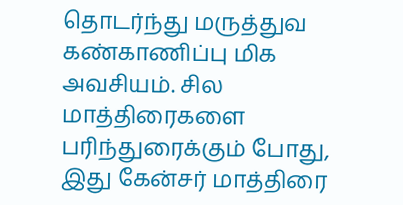தொடர்ந்து மருத்துவ கண்காணிப்பு மிக அவசியம். சில மாத்திரைகளை பரிந்துரைக்கும் போது, இது கேன்சர் மாத்திரை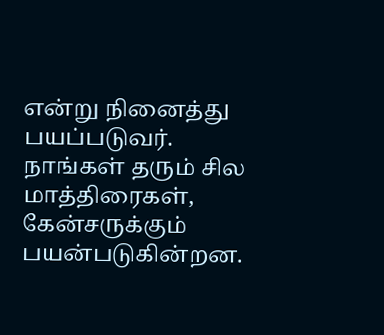என்று நினைத்து பயப்படுவர். நாங்கள் தரும் சில மாத்திரைகள், கேன்சருக்கும் பயன்படுகின்றன.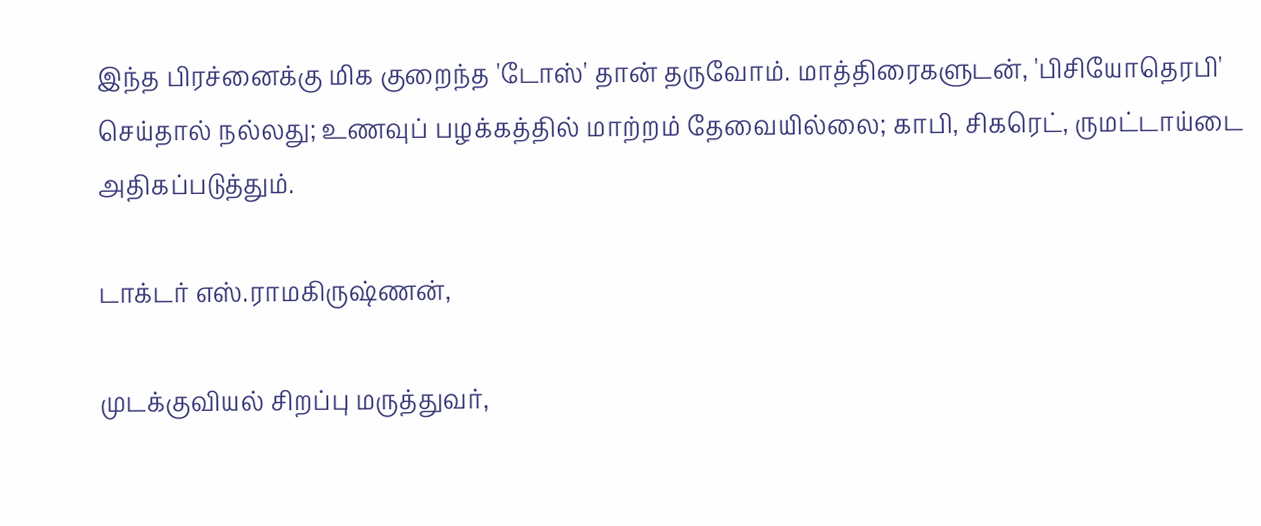இந்த பிரச்னைக்கு மிக குறைந்த 'டோஸ்' தான் தருவோம். மாத்திரைகளுடன், 'பிசியோதெரபி' செய்தால் நல்லது; உணவுப் பழக்கத்தில் மாற்றம் தேவையில்லை; காபி, சிகரெட், ருமட்டாய்டை அதிகப்படுத்தும்.

டாக்டர் எஸ்.ராமகிருஷ்ணன்,

முடக்குவியல் சிறப்பு மருத்துவர்,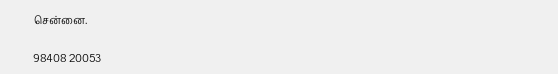சென்னை.

98408 20053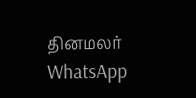தினமலர் WhatsApp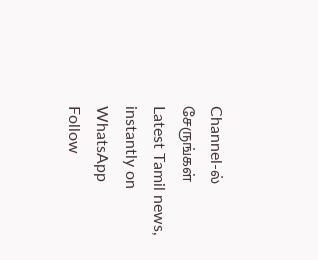Channel-ல் சேருங்கள்
Latest Tamil news, instantly on WhatsApp
Follow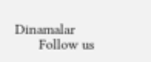Dinamalar
      Follow us